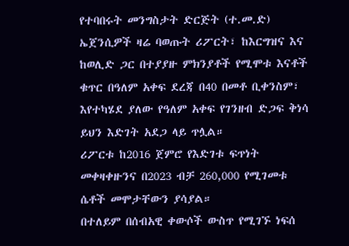የተባበሩት መንግስታት ድርጅት (ተ.መ.ድ) ኤጀንሲዎች ዛሬ ባወጡት ሪፖርት፣ ከእርግዝና እና ከወሊድ ጋር በተያያዙ ምክንያቶች የሚሞቱ እናቶች ቁጥር በዓለም አቀፍ ደረጃ በ40 በመቶ ቢቀንስም፣ እየተካሄደ ያለው የዓለም አቀፍ የገንዘብ ድጋፍ ቅነሳ ይህን እድገት አደጋ ላይ ጥሏል።
ሪፖርቱ ከ2016 ጀምሮ የእድገቱ ፍጥነት መቀዛቀዙንና በ2023 ብቻ 260,000 የሚገመቱ ሴቶች መሞታቸውን ያሳያል።
በተለይም በሰብአዊ ቀውሶች ውስጥ የሚገኙ ነፍሰ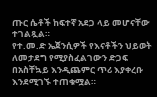ጡር ሴቶች ከፍተኛ አደጋ ላይ መሆናቸው ተገልጿል።
የተ.መ.ድ ኤጀንሲዎች የእናቶችን ህይወት ለመታደግ የሚያስፈልገውን ድጋፍ በአስቸኳይ እንዲጨምር ጥሪ እያቀረቡ እንደሚገኙ ተጠቁሟል።